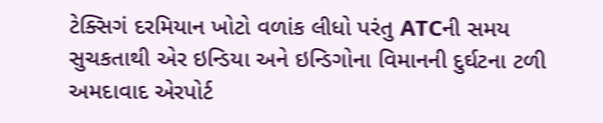ટેક્સિગં દરમિયાન ખોટો વળાંક લીધો પરંતુ ATCની સમય સુચકતાથી એર ઇન્ડિયા અને ઇન્ડિગોના વિમાનની દુર્ઘટના ટળી
અમદાવાદ એરપોર્ટ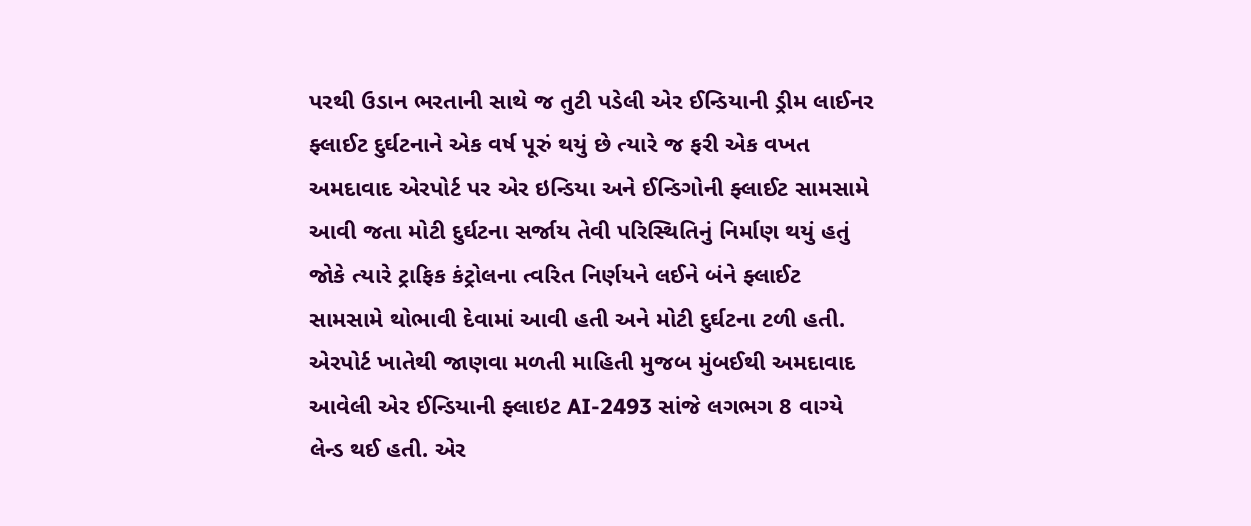પરથી ઉડાન ભરતાની સાથે જ તુટી પડેલી એર ઈન્ડિયાની ડ્રીમ લાઈનર ફ્લાઈટ દુર્ઘટનાને એક વર્ષ પૂરું થયું છે ત્યારે જ ફરી એક વખત અમદાવાદ એરપોર્ટ પર એર ઇન્ડિયા અને ઈન્ડિગોની ફ્લાઈટ સામસામે આવી જતા મોટી દુર્ઘટના સર્જાય તેવી પરિસ્થિતિનું નિર્માણ થયું હતું જોકે ત્યારે ટ્રાફિક કંટ્રોલના ત્વરિત નિર્ણયને લઈને બંને ફ્લાઈટ સામસામે થોભાવી દેવામાં આવી હતી અને મોટી દુર્ઘટના ટળી હતી.
એરપોર્ટ ખાતેથી જાણવા મળતી માહિતી મુજબ મુંબઈથી અમદાવાદ આવેલી એર ઈન્ડિયાની ફ્લાઇટ AI-2493 સાંજે લગભગ 8 વાગ્યે લેન્ડ થઈ હતી. એર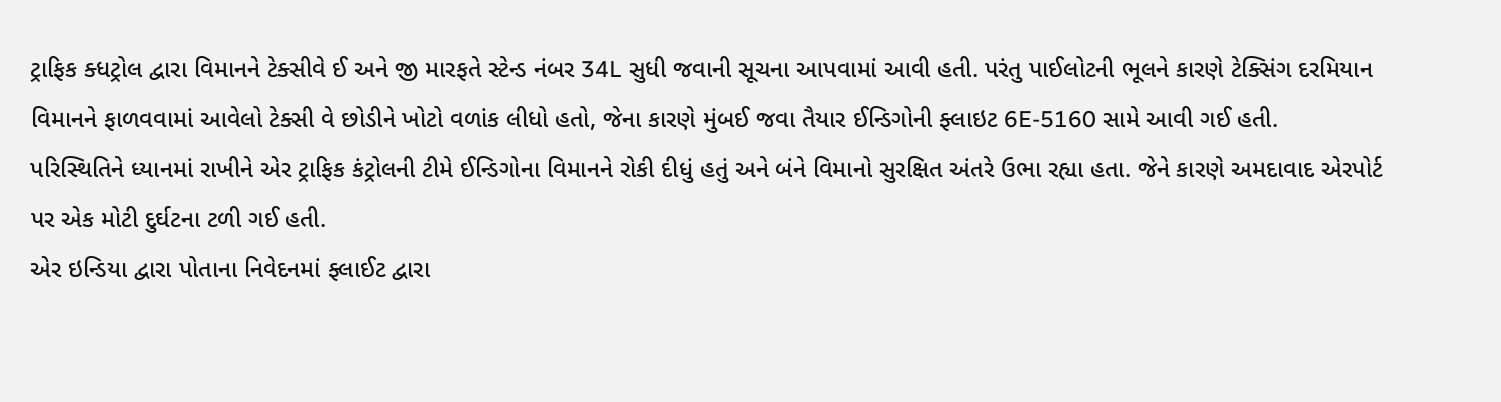ટ્રાફિક ક્ધટ્રોલ દ્વારા વિમાનને ટેક્સીવે ઈ અને જી મારફતે સ્ટેન્ડ નંબર 34L સુધી જવાની સૂચના આપવામાં આવી હતી. પરંતુ પાઈલોટની ભૂલને કારણે ટેક્સિંગ દરમિયાન વિમાનને ફાળવવામાં આવેલો ટેક્સી વે છોડીને ખોટો વળાંક લીધો હતો, જેના કારણે મુંબઈ જવા તૈયાર ઈન્ડિગોની ફ્લાઇટ 6E-5160 સામે આવી ગઈ હતી.
પરિસ્થિતિને ધ્યાનમાં રાખીને એર ટ્રાફિક કંટ્રોલની ટીમે ઈન્ડિગોના વિમાનને રોકી દીધું હતું અને બંને વિમાનો સુરક્ષિત અંતરે ઉભા રહ્યા હતા. જેને કારણે અમદાવાદ એરપોર્ટ પર એક મોટી દુર્ઘટના ટળી ગઈ હતી.
એર ઇન્ડિયા દ્વારા પોતાના નિવેદનમાં ફ્લાઈટ દ્વારા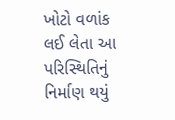ખોટો વળાંક લઈ લેતા આ પરિસ્થિતિનું નિર્માણ થયું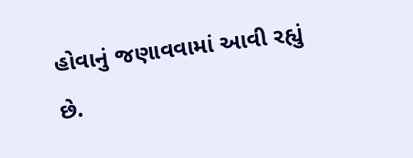હોવાનું જણાવવામાં આવી રહ્યું છે.